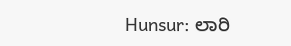Hunsur: ಲಾರಿ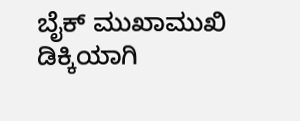ಬೈಕ್ ಮುಖಾಮುಖಿ ಡಿಕ್ಕಿಯಾಗಿ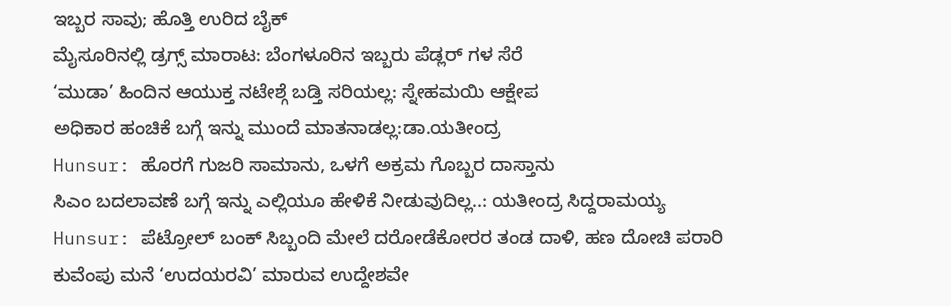ಇಬ್ಬರ ಸಾವು; ಹೊತ್ತಿ ಉರಿದ ಬೈಕ್
ಮೈಸೂರಿನಲ್ಲಿ ಡ್ರಗ್ಸ್ ಮಾರಾಟ: ಬೆಂಗಳೂರಿನ ಇಬ್ಬರು ಪೆಡ್ಲರ್ ಗಳ ಸೆರೆ
‘ಮುಡಾ’ ಹಿಂದಿನ ಆಯುಕ್ತ ನಟೇಶ್ಗೆ ಬಡ್ತಿ ಸರಿಯಲ್ಲ: ಸ್ನೇಹಮಯಿ ಆಕ್ಷೇಪ
ಅಧಿಕಾರ ಹಂಚಿಕೆ ಬಗ್ಗೆ ಇನ್ನು ಮುಂದೆ ಮಾತನಾಡಲ್ಲ:ಡಾ.ಯತೀಂದ್ರ
Hunsur: ಹೊರಗೆ ಗುಜರಿ ಸಾಮಾನು, ಒಳಗೆ ಅಕ್ರಮ ಗೊಬ್ಬರ ದಾಸ್ತಾನು
ಸಿಎಂ ಬದಲಾವಣೆ ಬಗ್ಗೆ ಇನ್ನು ಎಲ್ಲಿಯೂ ಹೇಳಿಕೆ ನೀಡುವುದಿಲ್ಲ..: ಯತೀಂದ್ರ ಸಿದ್ದರಾಮಯ್ಯ
Hunsur: ಪೆಟ್ರೋಲ್ ಬಂಕ್ ಸಿಬ್ಬಂದಿ ಮೇಲೆ ದರೋಡೆಕೋರರ ತಂಡ ದಾಳಿ, ಹಣ ದೋಚಿ ಪರಾರಿ
ಕುವೆಂಪು ಮನೆ ‘ಉದಯರವಿ’ ಮಾರುವ ಉದ್ದೇಶವೇ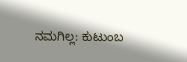ನಮಗಿಲ್ಲ: ಕುಟುಂಬ